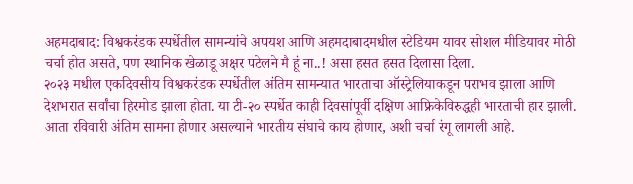अहमदाबाद: विश्वकरंडक स्पर्धेतील सामन्यांचे अपयश आणि अहमदाबादमधील स्टेडियम यावर सोशल मीडियावर मोठी चर्चा होत असते, पण स्थानिक खेळाडू अक्षर पटेलने मै हूं ना..! असा हसत हसत दिलासा दिला.
२०२३ मधील एकदिवसीय विश्वकरंडक स्पर्धेतील अंतिम सामन्यात भारताचा ऑस्ट्रेलियाकडून पराभव झाला आणि देशभरात सर्वांचा हिरमोड झाला होता. या टी-२० स्पर्धेत काही दिवसांपूर्वी दक्षिण आफ्रिकेविरुद्धही भारताची हार झाली. आता रविवारी अंतिम सामना होणार असल्याने भारतीय संघाचे काय होणार, अशी चर्चा रंगू लागली आहे.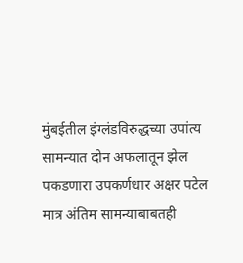मुंबईतील इंग्लंडविरुद्धच्या उपांत्य सामन्यात दोन अफलातून झेल पकडणारा उपकर्णधार अक्षर पटेल मात्र अंतिम सामन्याबाबतही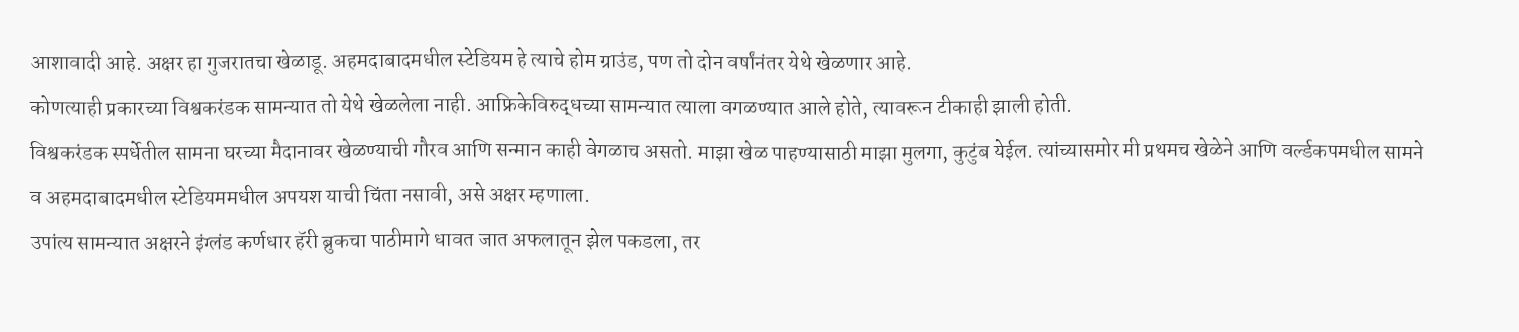आशावादी आहे. अक्षर हा गुजरातचा खेळाडू. अहमदाबादमधील स्टेडियम हे त्याचे होम ग्राउंड, पण तो दोन वर्षांनंतर येथे खेळणार आहे.
कोणत्याही प्रकारच्या विश्वकरंडक सामन्यात तो येथे खेळलेला नाही. आफ्रिकेविरुद्धच्या सामन्यात त्याला वगळण्यात आले होते, त्यावरून टीकाही झाली होती.
विश्वकरंडक स्पर्धेतील सामना घरच्या मैदानावर खेळण्याची गौरव आणि सन्मान काही वेगळाच असतो. माझा खेळ पाहण्यासाठी माझा मुलगा, कुटुंब येईल. त्यांच्यासमोर मी प्रथमच खेळेने आणि वर्ल्डकपमधील सामने व अहमदाबादमधील स्टेडियममधील अपयश याची चिंता नसावी, असे अक्षर म्हणाला.
उपांत्य सामन्यात अक्षरने इंग्लंड कर्णधार हॅरी ब्रुकचा पाठीमागे धावत जात अफलातून झेल पकडला, तर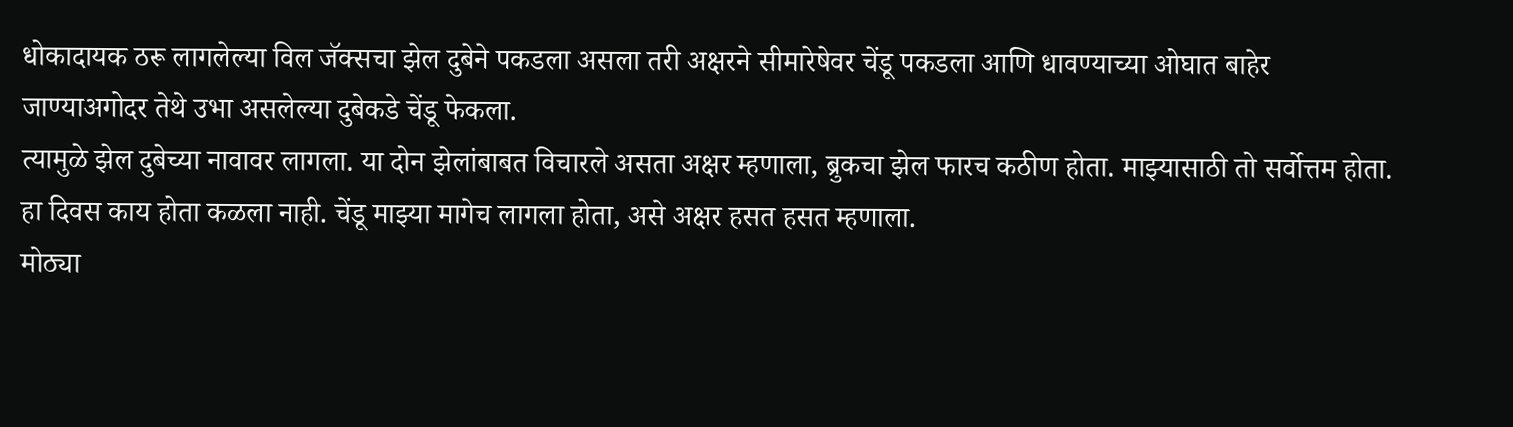धोकादायक ठरू लागलेल्या विल जॅक्सचा झेल दुबेने पकडला असला तरी अक्षरने सीमारेषेवर चेंडू पकडला आणि धावण्याच्या ओघात बाहेर जाण्याअगोदर तेथे उभा असलेल्या दुबेकडे चेंडू फेकला.
त्यामुळे झेल दुबेच्या नावावर लागला. या दोन झेलांबाबत विचारले असता अक्षर म्हणाला, ब्रुकचा झेल फारच कठीण होता. माझ्यासाठी तो सर्वोत्तम होता. हा दिवस काय होता कळला नाही. चेंडू माझ्या मागेच लागला होता, असे अक्षर हसत हसत म्हणाला.
मोठ्या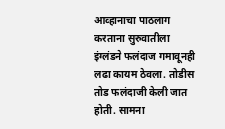आव्हानाचा पाठलाग करताना सुरुवातीला इंग्लंडने फलंदाज गमावूनही लढा कायम ठेवला. तोडीस तोड फलंदाजी केली जात होती. सामना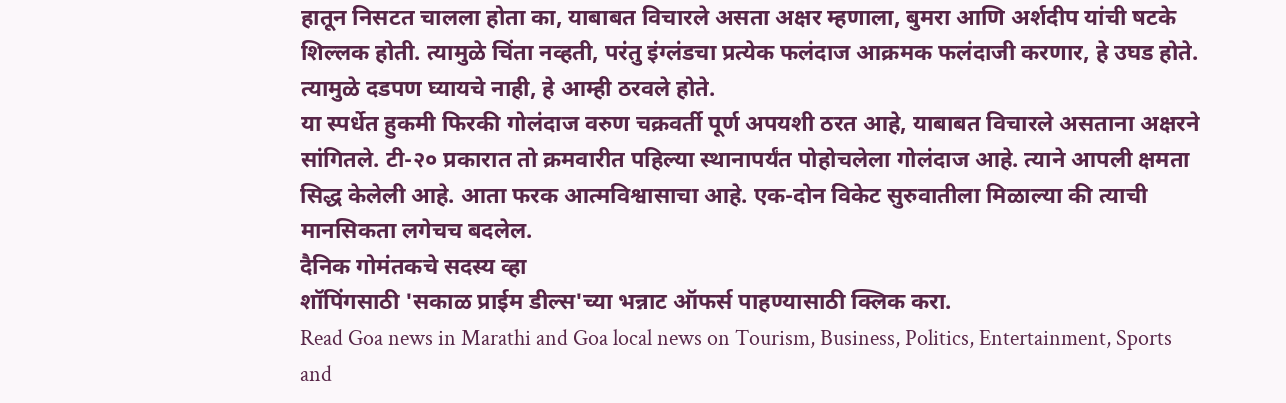हातून निसटत चालला होता का, याबाबत विचारले असता अक्षर म्हणाला, बुमरा आणि अर्शदीप यांची षटके शिल्लक होती. त्यामुळे चिंता नव्हती, परंतु इंग्लंडचा प्रत्येक फलंदाज आक्रमक फलंदाजी करणार, हे उघड होते. त्यामुळे दडपण घ्यायचे नाही, हे आम्ही ठरवले होते.
या स्पर्धेत हुकमी फिरकी गोलंदाज वरुण चक्रवर्ती पूर्ण अपयशी ठरत आहे, याबाबत विचारले असताना अक्षरने सांगितले. टी-२० प्रकारात तो क्रमवारीत पहिल्या स्थानापर्यंत पोहोचलेला गोलंदाज आहे. त्याने आपली क्षमता सिद्ध केलेली आहे. आता फरक आत्मविश्वासाचा आहे. एक-दोन विकेट सुरुवातीला मिळाल्या की त्याची मानसिकता लगेचच बदलेल.
दैनिक गोमंतकचे सदस्य व्हा
शॉपिंगसाठी 'सकाळ प्राईम डील्स'च्या भन्नाट ऑफर्स पाहण्यासाठी क्लिक करा.
Read Goa news in Marathi and Goa local news on Tourism, Business, Politics, Entertainment, Sports and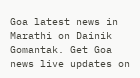Goa latest news in Marathi on Dainik Gomantak. Get Goa news live updates on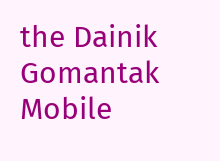the Dainik Gomantak Mobile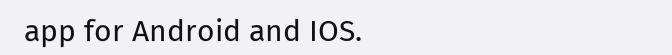app for Android and IOS.